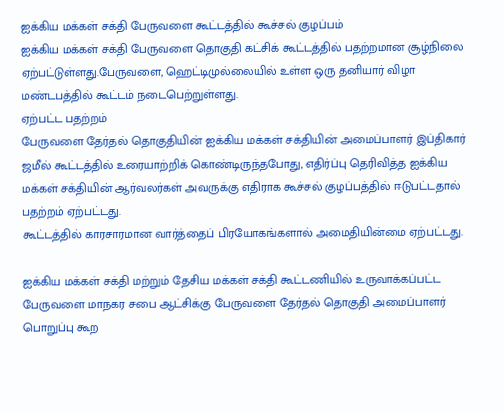ஐக்கிய மக்கள் சக்தி பேருவளை கூட்டத்தில் கூச்சல் குழப்பம்
ஐக்கிய மக்கள் சக்தி பேருவளை தொகுதி கட்சிக் கூட்டத்தில் பதற்றமான சூழ்நிலை ஏற்பட்டுள்ளது.பேருவளை, ஹெட்டிமுல்லையில் உள்ள ஒரு தனியார் விழா மண்டபத்தில் கூட்டம் நடைபெற்றுள்ளது.
ஏற்பட்ட பதற்றம்
பேருவளை தேர்தல் தொகுதியின் ஐக்கிய மக்கள் சக்தியின் அமைப்பாளர் இப்திகார் ஜமீல் கூட்டத்தில் உரையாற்றிக் கொண்டிருந்தபோது, எதிர்ப்பு தெரிவித்த ஐக்கிய மக்கள் சக்தியின் ஆர்வலர்கள் அவருக்கு எதிராக கூச்சல் குழப்பத்தில் ஈடுபட்டதால் பதற்றம் ஏற்பட்டது.
கூட்டத்தில் காரசாரமான வார்த்தைப் பிரயோகங்களால் அமைதியின்மை ஏற்பட்டது.

ஐக்கிய மக்கள் சக்தி மற்றும் தேசிய மக்கள் சக்தி கூட்டணியில் உருவாக்கப்பட்ட பேருவளை மாநகர சபை ஆட்சிக்கு பேருவளை தேர்தல் தொகுதி அமைப்பாளர் பொறுப்பு கூற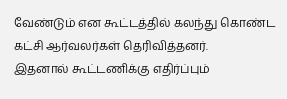வேண்டும் என கூட்டத்தில் கலந்து கொண்ட கட்சி ஆர்வலர்கள் தெரிவித்தனர்.
இதனால் கூட்டணிக்கு எதிர்ப்பும்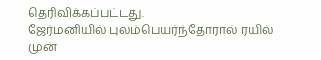தெரிவிக்கப்பட்டது.
ஜேர்மனியில் புலம்பெயர்ந்தோரால் ரயில் முன்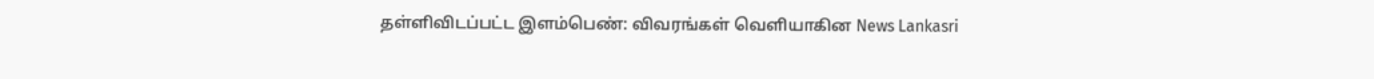தள்ளிவிடப்பட்ட இளம்பெண்: விவரங்கள் வெளியாகின News Lankasri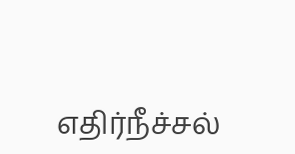எதிர்நீச்சல்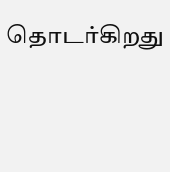தொடர்கிறது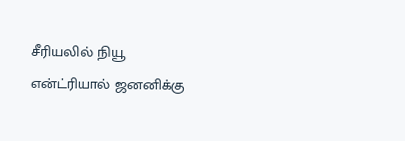சீரியலில் நியூ என்ட்ரியால் ஜனனிக்கு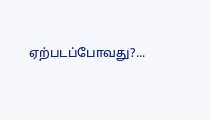ஏற்படப்போவது?...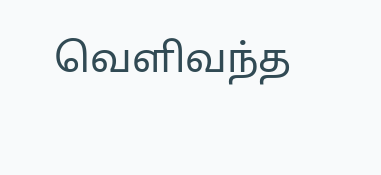வெளிவந்த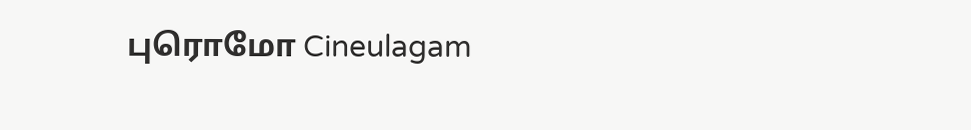புரொமோ Cineulagam